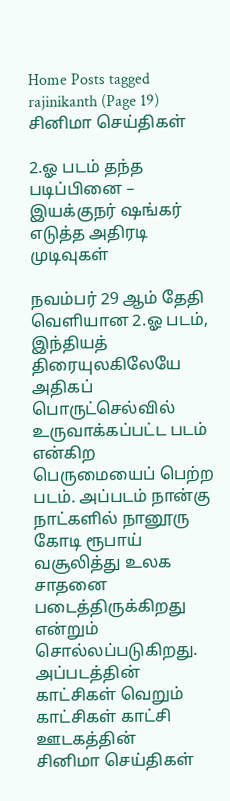Home Posts tagged rajinikanth (Page 19)
சினிமா செய்திகள்

2.ஓ படம் தந்த படிப்பினை – இயக்குநர் ஷங்கர் எடுத்த அதிரடி முடிவுகள்

நவம்பர் 29 ஆம் தேதி வெளியான 2.ஓ படம், இந்தியத் திரையுலகிலேயே அதிகப் பொருட்செல்வில் உருவாக்கப்பட்ட படம் என்கிற பெருமையைப் பெற்ற படம். அப்படம் நான்கு நாட்களில் நானூரு கோடி ரூபாய் வசூலித்து உலக சாதனை படைத்திருக்கிறது என்றும் சொல்லப்படுகிறது. அப்படத்தின் காட்சிகள் வெறும் காட்சிகள் காட்சி ஊடகத்தின்
சினிமா செய்திகள்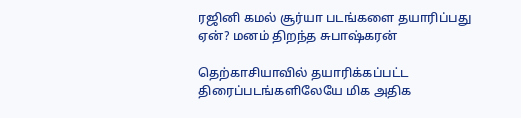ரஜினி கமல் சூர்யா படங்களை தயாரிப்பது ஏன்? மனம் திறந்த சுபாஷ்கரன்

தெற்காசியாவில் தயாரிக்கப்பட்ட திரைப்படங்களிலேயே மிக அதிக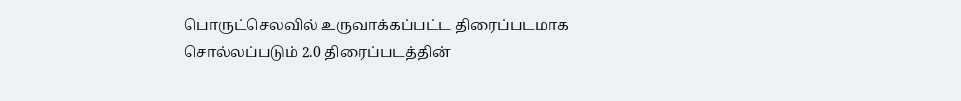பொருட்செலவில் உருவாக்கப்பட்ட திரைப்படமாக சொல்லப்படும் 2.0 திரைப்படத்தின்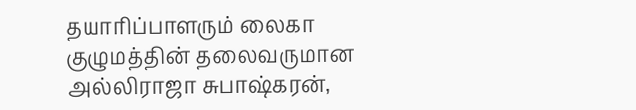தயாரிப்பாளரும் லைகா குழுமத்தின் தலைவருமான அல்லிராஜா சுபாஷ்கரன்,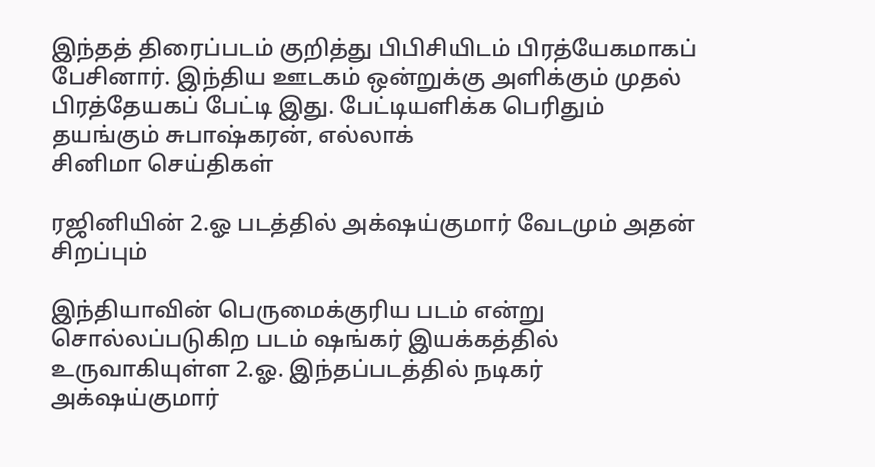இந்தத் திரைப்படம் குறித்து பிபிசியிடம் பிரத்யேகமாகப் பேசினார். இந்திய ஊடகம் ஒன்றுக்கு அளிக்கும் முதல் பிரத்தேயகப் பேட்டி இது. பேட்டியளிக்க பெரிதும் தயங்கும் சுபாஷ்கரன், எல்லாக்
சினிமா செய்திகள்

ரஜினியின் 2.ஓ படத்தில் அக்‌ஷய்குமார் வேடமும் அதன் சிறப்பும்

இந்தியாவின் பெருமைக்குரிய படம் என்று சொல்லப்படுகிற படம் ஷங்கர் இயக்கத்தில் உருவாகியுள்ள 2.ஓ. இந்தப்படத்தில் நடிகர் அக்‌ஷய்குமார்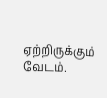ஏற்றிருக்கும் வேடம்.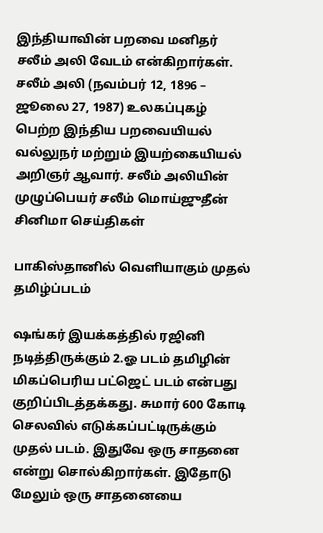இந்தியாவின் பறவை மனிதர் சலீம் அலி வேடம் என்கிறார்கள். சலீம் அலி (நவம்பர் 12, 1896 – ஜூலை 27, 1987) உலகப்புகழ் பெற்ற இந்திய பறவையியல் வல்லுநர் மற்றும் இயற்கையியல் அறிஞர் ஆவார். சலீம் அலியின் முழுப்பெயர் சலீம் மொய்ஜுதீன்
சினிமா செய்திகள்

பாகிஸ்தானில் வெளியாகும் முதல் தமிழ்ப்படம்

ஷங்கர் இயக்கத்தில் ரஜினி நடித்திருக்கும் 2.ஓ படம் தமிழின் மிகப்பெரிய பட்ஜெட் படம் என்பது குறிப்பிடத்தக்கது. சுமார் 600 கோடி செலவில் எடுக்கப்பட்டிருக்கும் முதல் படம். இதுவே ஒரு சாதனை என்று சொல்கிறார்கள். இதோடு மேலும் ஒரு சாதனையை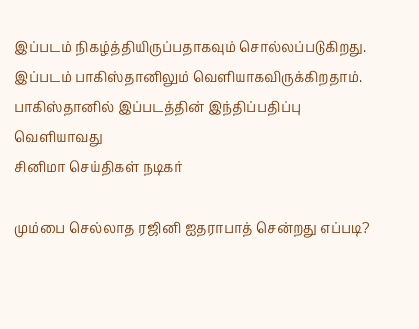இப்படம் நிகழ்த்தியிருப்பதாகவும் சொல்லப்படுகிறது. இப்படம் பாகிஸ்தானிலும் வெளியாகவிருக்கிறதாம். பாகிஸ்தானில் இப்படத்தின் இந்திப்பதிப்பு வெளியாவது
சினிமா செய்திகள் நடிகர்

மும்பை செல்லாத ரஜினி ஐதராபாத் சென்றது எப்படி?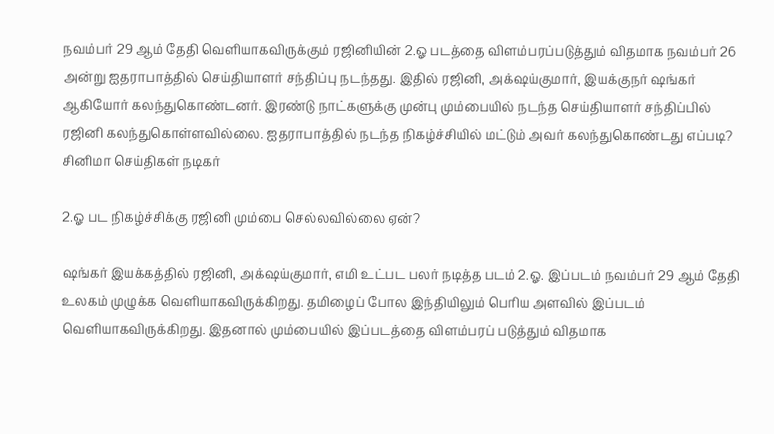நவம்பர் 29 ஆம் தேதி வெளியாகவிருக்கும் ரஜினியின் 2.ஓ படத்தை விளம்பரப்படுத்தும் விதமாக நவம்பர் 26 அன்று ஐதராபாத்தில் செய்தியாளர் சந்திப்பு நடந்தது. இதில் ரஜினி, அக்‌ஷய்குமார், இயக்குநர் ஷங்கர் ஆகியோர் கலந்துகொண்டனர். இரண்டு நாட்களுக்கு முன்பு மும்பையில் நடந்த செய்தியாளர் சந்திப்பில் ரஜினி கலந்துகொள்ளவில்லை. ஐதராபாத்தில் நடந்த நிகழ்ச்சியில் மட்டும் அவர் கலந்துகொண்டது எப்படி?
சினிமா செய்திகள் நடிகர்

2.ஓ பட நிகழ்ச்சிக்கு ரஜினி மும்பை செல்லவில்லை ஏன்?

ஷங்கர் இயக்கத்தில் ரஜினி, அக்‌ஷய்குமார், எமி உட்பட பலர் நடித்த படம் 2.ஓ. இப்படம் நவம்பர் 29 ஆம் தேதி உலகம் முழுக்க வெளியாகவிருக்கிறது. தமிழைப் போல இந்தியிலும் பெரிய அளவில் இப்படம் வெளியாகவிருக்கிறது. இதனால் மும்பையில் இப்படத்தை விளம்பரப் படுத்தும் விதமாக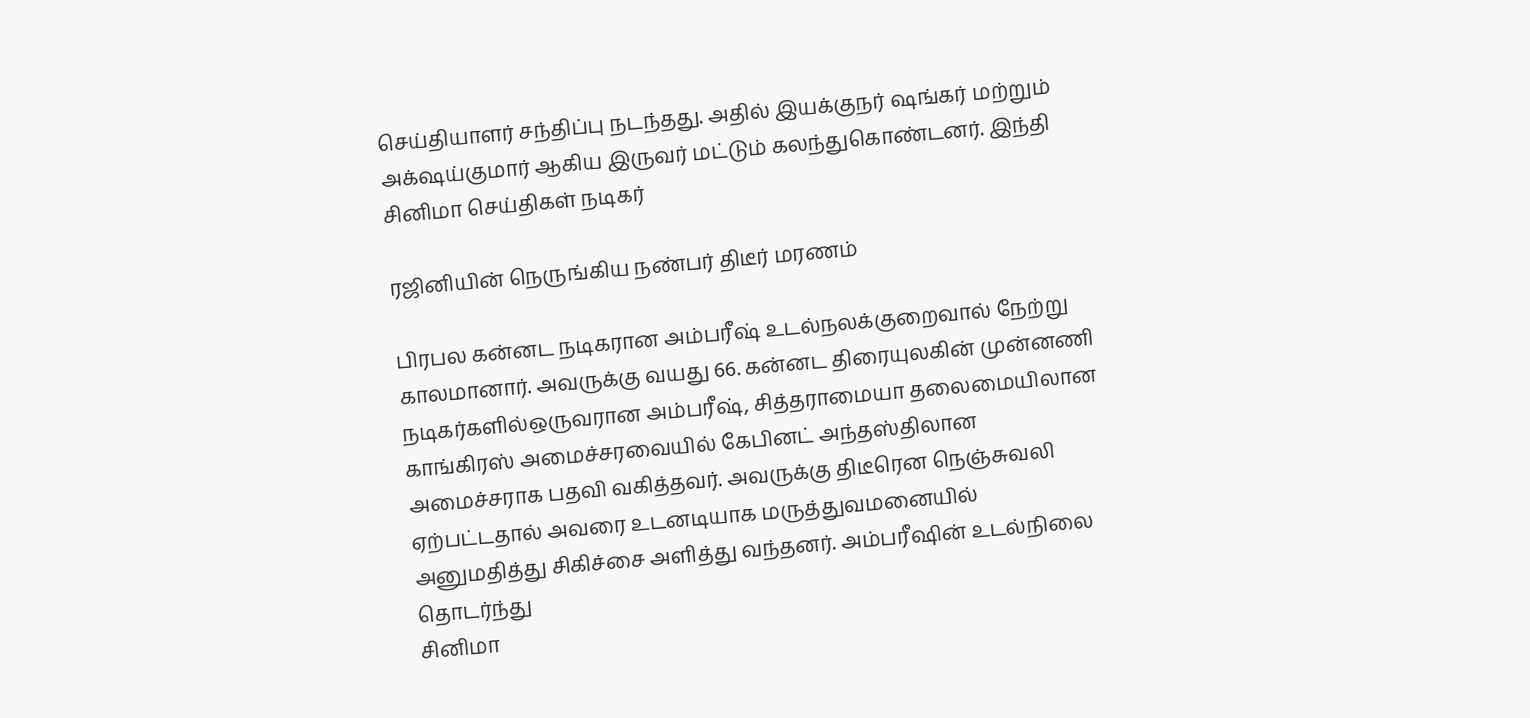செய்தியாளர் சந்திப்பு நடந்தது. அதில் இயக்குநர் ஷங்கர் மற்றும் அக்‌ஷய்குமார் ஆகிய இருவர் மட்டும் கலந்துகொண்டனர். இந்தி
சினிமா செய்திகள் நடிகர்

ரஜினியின் நெருங்கிய நண்பர் திடீர் மரணம்

பிரபல கன்னட நடிகரான அம்பரீஷ் உடல்நலக்குறைவால் நேற்று காலமானார். அவருக்கு வயது 66. கன்னட திரையுலகின் முன்னணி நடிகர்களில்ஒருவரான அம்பரீஷ், சித்தராமையா தலைமையிலான காங்கிரஸ் அமைச்சரவையில் கேபினட் அந்தஸ்திலான அமைச்சராக பதவி வகித்தவர். அவருக்கு திடீரென நெஞ்சுவலி ஏற்பட்டதால் அவரை உடனடியாக மருத்துவமனையில் அனுமதித்து சிகிச்சை அளித்து வந்தனர். அம்பரீஷின் உடல்நிலை தொடர்ந்து
சினிமா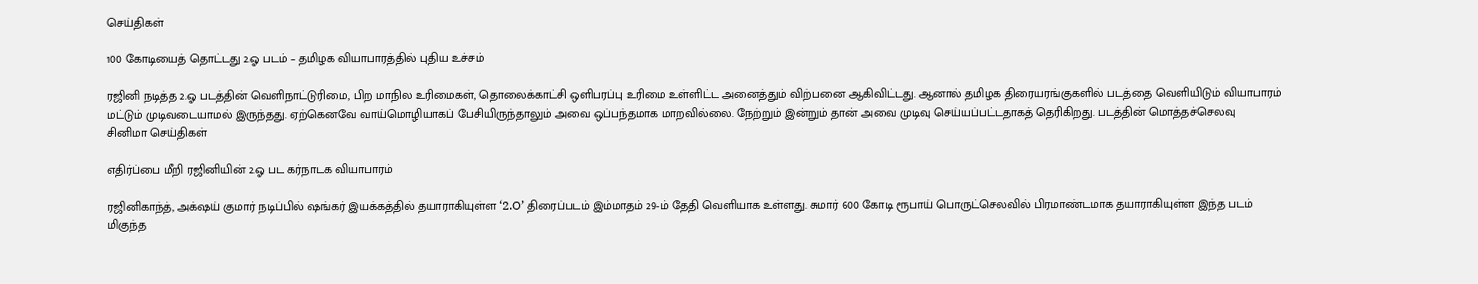செய்திகள்

100 கோடியைத் தொட்டது 2.ஓ படம் – தமிழக வியாபாரத்தில் புதிய உச்சம்

ரஜினி நடித்த 2.ஓ படத்தின் வெளிநாட்டுரிமை, பிற மாநில உரிமைகள், தொலைக்காட்சி ஒளிபரப்பு உரிமை உள்ளிட்ட அனைத்தும் விற்பனை ஆகிவிட்டது. ஆனால் தமிழக திரையரங்குகளில் படத்தை வெளியிடும் வியாபாரம் மட்டும் முடிவடையாமல் இருந்தது. ஏற்கெனவே வாய்மொழியாகப் பேசியிருந்தாலும் அவை ஒப்பந்தமாக மாறவில்லை. நேற்றும் இன்றும் தான் அவை முடிவு செய்யப்பட்டதாகத் தெரிகிறது. படத்தின் மொத்தச்செலவு
சினிமா செய்திகள்

எதிர்ப்பை மீறி ரஜினியின் 2.ஓ பட கர்நாடக வியாபாரம்

ரஜினிகாந்த், அக்‌ஷய் குமார் நடிப்பில் ஷங்கர் இயக்கத்தில் தயாராகியுள்ள ‘2.O’ திரைப்படம் இம்மாதம் 29-ம் தேதி வெளியாக உள்ளது. சுமார் 600 கோடி ரூபாய் பொருட்செலவில் பிரமாண்டமாக தயாராகியுள்ள இந்த படம் மிகுந்த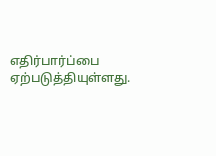எதிர்பார்ப்பை ஏற்படுத்தியுள்ளது.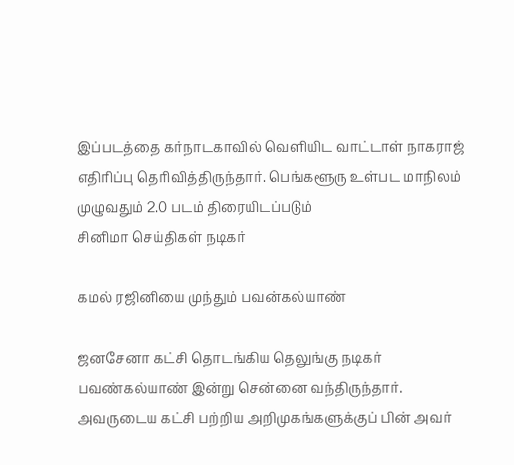இப்படத்தை கர்நாடகாவில் வெளியிட வாட்டாள் நாகராஜ் எதிரிப்பு தெரிவித்திருந்தார். பெங்களூரு உள்பட மாநிலம் முழுவதும் 2.0 படம் திரையிடப்படும்
சினிமா செய்திகள் நடிகர்

கமல் ரஜினியை முந்தும் பவன்கல்யாண்

ஜனசேனா கட்சி தொடங்கிய தெலுங்கு நடிகர் பவண்கல்யாண் இன்று சென்னை வந்திருந்தார். அவருடைய கட்சி பற்றிய அறிமுகங்களுக்குப் பின் அவர்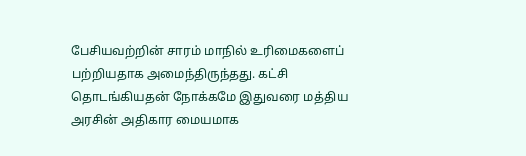பேசியவற்றின் சாரம் மாநில் உரிமைகளைப் பற்றியதாக அமைந்திருந்தது. கட்சி தொடங்கியதன் நோக்கமே இதுவரை மத்திய அரசின் அதிகார மையமாக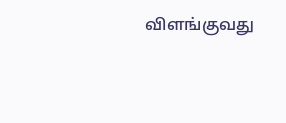விளங்குவது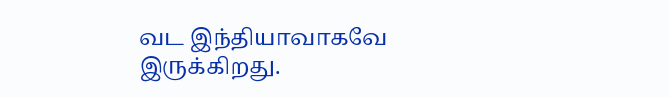வட இந்தியாவாகவே இருக்கிறது.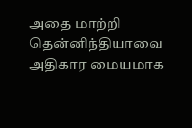அதை மாற்றி தென்னிந்தியாவை அதிகார மையமாக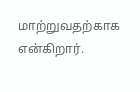மாற்றுவதற்காக என்கிறார்.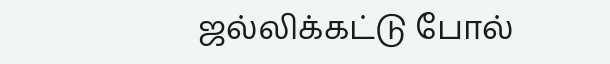ஜல்லிக்கட்டு போல்